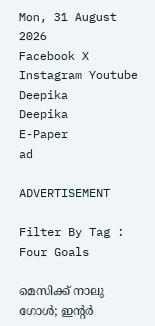Mon, 31 August 2026
Facebook X Instagram Youtube
Deepika
Deepika
E-Paper
ad

ADVERTISEMENT

Filter By Tag : Four Goals

മെസിക്ക് നാലു ഗോൾ; ഇന്‍റർ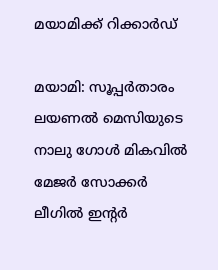മയാമിക്ക് റിക്കാർഡ്

മയാമി: സൂപ്പർതാരം ലയണൽ മെസിയുടെ നാലു ഗോൾ മികവിൽ മേജർ സോക്കർ ലീഗിൽ ഇന്‍റർ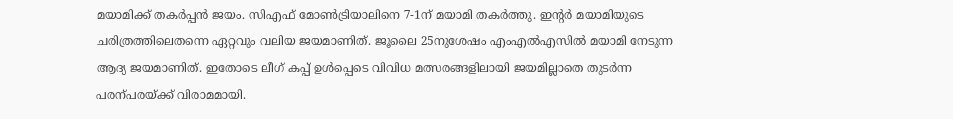മയാമിക്ക് തകർപ്പൻ ജയം. സിഎഫ് മോണ്‍ട്രിയാലിനെ 7-1ന് മയാമി തകർത്തു. ഇന്‍റർ മയാമിയുടെ ചരിത്രത്തിലെതന്നെ ഏറ്റവും വലിയ ജയമാണിത്. ജൂലൈ 25നുശേഷം എംഎൽഎസിൽ മയാമി നേടുന്ന ആദ്യ ജയമാണിത്. ഇതോടെ ലീഗ് കപ്പ് ഉൾപ്പെടെ വിവിധ മത്സരങ്ങളിലായി ജയമില്ലാതെ തുടർന്ന പരന്പരയ്ക്ക് വിരാമമായി.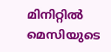മിനിറ്റിൽ മെസിയുടെ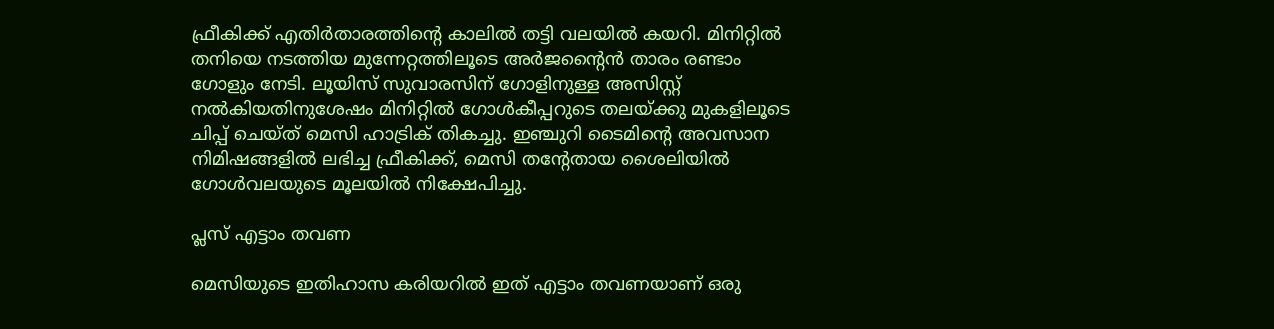ഫ്രീകിക്ക് എതിർതാരത്തിന്‍റെ കാലിൽ തട്ടി വലയിൽ കയറി. മിനിറ്റിൽ തനിയെ നടത്തിയ മുന്നേറ്റത്തിലൂടെ അർജന്‍റൈൻ താരം രണ്ടാം ഗോളും നേടി. ലൂയിസ് സുവാരസിന് ഗോളിനുള്ള അസിസ്റ്റ് നൽകിയതിനുശേഷം മിനിറ്റിൽ ഗോൾകീപ്പറുടെ തലയ്ക്കു മുകളിലൂടെ ചിപ്പ് ചെയ്ത് മെസി ഹാട്രിക് തികച്ചു. ഇഞ്ചുറി ടൈമിന്‍റെ അവസാന നിമിഷങ്ങളിൽ ലഭിച്ച ഫ്രീകിക്ക്, മെസി തന്‍റേതായ ശൈലിയിൽ ഗോൾവലയുടെ മൂലയിൽ നിക്ഷേപിച്ചു.

പ്ലസ് എട്ടാം തവണ

മെസിയുടെ ഇതിഹാസ കരിയറിൽ ഇത് എട്ടാം തവണയാണ് ഒരു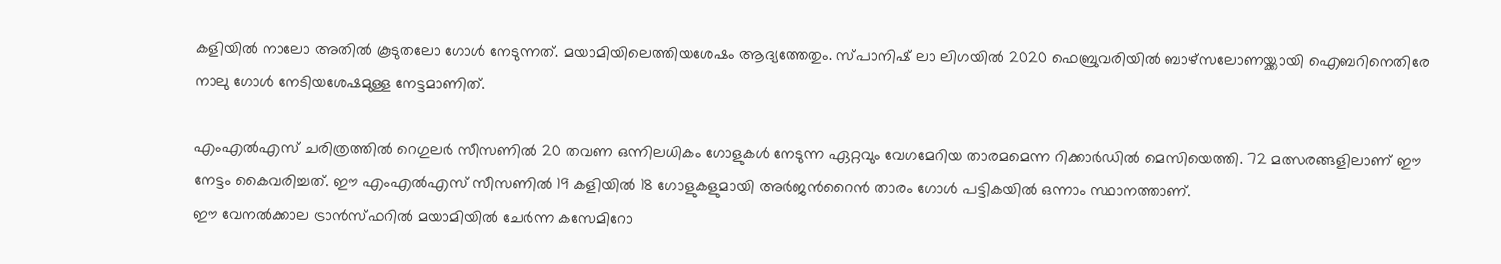കളിയിൽ നാലോ അതിൽ കൂടുതലോ ഗോൾ നേടുന്നത്. മയാമിയിലെത്തിയശേഷം ആദ്യത്തേതും. സ്പാനിഷ് ലാ ലിഗയിൽ 2020 ഫെബ്രുവരിയിൽ ബാഴ്സലോണയ്ക്കായി ഐബറിനെതിരേ നാലു ഗോൾ നേടിയശേഷമുള്ള നേട്ടമാണിത്.

എംഎൽഎസ് ചരിത്രത്തിൽ റെഗുലർ സീസണിൽ 20 തവണ ഒന്നിലധികം ഗോളുകൾ നേടുന്ന ഏറ്റവും വേഗമേറിയ താരമമെന്ന റിക്കാർഡിൽ മെസിയെത്തി. 72 മത്സരങ്ങളിലാണ് ഈ നേട്ടം കൈവരിച്ചത്. ഈ എംഎൽഎസ് സീസണിൽ 19 കളിയിൽ 18 ഗോളുകളുമായി അർജന്‍റൈൻ താരം ഗോൾ പട്ടികയിൽ ഒന്നാം സ്ഥാനത്താണ്.
ഈ വേനൽക്കാല ട്രാൻസ്ഫറിൽ മയാമിയിൽ ചേർന്ന കസേമിറോ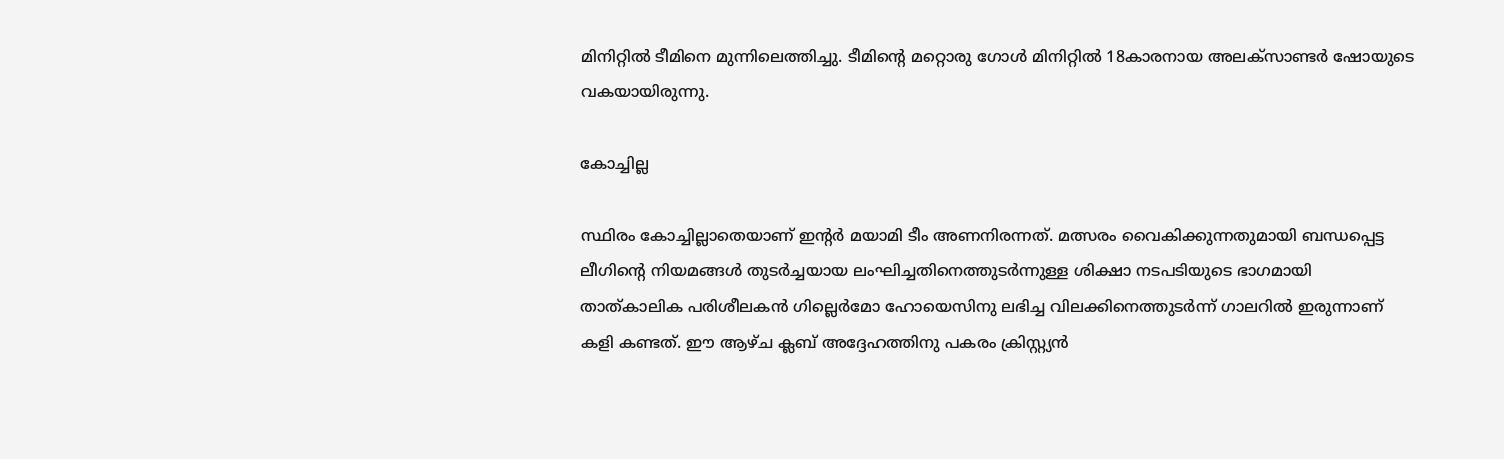മിനിറ്റിൽ ടീമിനെ മുന്നിലെത്തിച്ചു. ടീമിന്‍റെ മറ്റൊരു ഗോൾ മിനിറ്റിൽ 18കാരനായ അലക്സാണ്ടർ ഷോയുടെ വകയായിരുന്നു.

കോച്ചില്ല

സ്ഥിരം കോച്ചില്ലാതെയാണ് ഇന്‍റർ മയാമി ടീം അണനിരന്നത്. മത്സരം വൈകിക്കുന്നതുമായി ബന്ധപ്പെട്ട ലീഗിന്‍റെ നിയമങ്ങൾ തുടർച്ചയായ ലംഘിച്ചതിനെത്തുടർന്നുള്ള ശിക്ഷാ നടപടിയുടെ ഭാഗമായി താത്കാലിക പരിശീലകൻ ഗില്ലെർമോ ഹോയെസിനു ലഭിച്ച വിലക്കിനെത്തുടർന്ന് ഗാലറിൽ ഇരുന്നാണ് കളി കണ്ടത്. ഈ ആഴ്ച ക്ലബ് അദ്ദേഹത്തിനു പകരം ക്രിസ്റ്റ്യൻ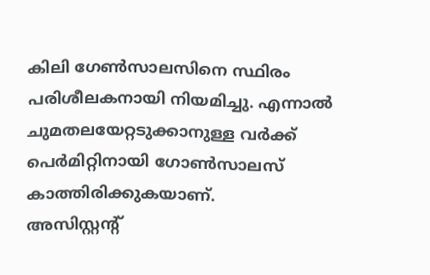കിലി ഗേണ്‍സാലസിനെ സ്ഥിരം പരിശീലകനായി നിയമിച്ചു. എന്നാൽ ചുമതലയേറ്റടുക്കാനുള്ള വർക്ക് പെർമിറ്റിനായി ഗോണ്‍സാലസ് കാത്തിരിക്കുകയാണ്.
അസിസ്റ്റന്‍റ്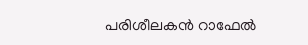പരിശീലകൻ റാഫേൽ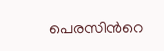പെരസിന്‍റെ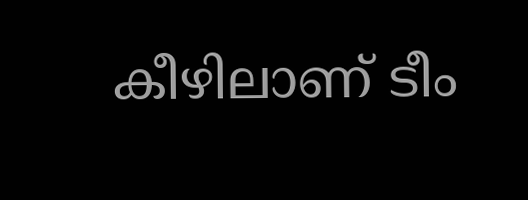കീഴിലാണ് ടീം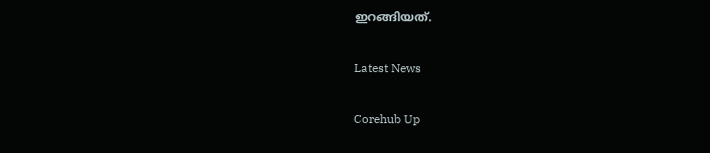ഇറങ്ങിയത്.

Latest News

Corehub Up